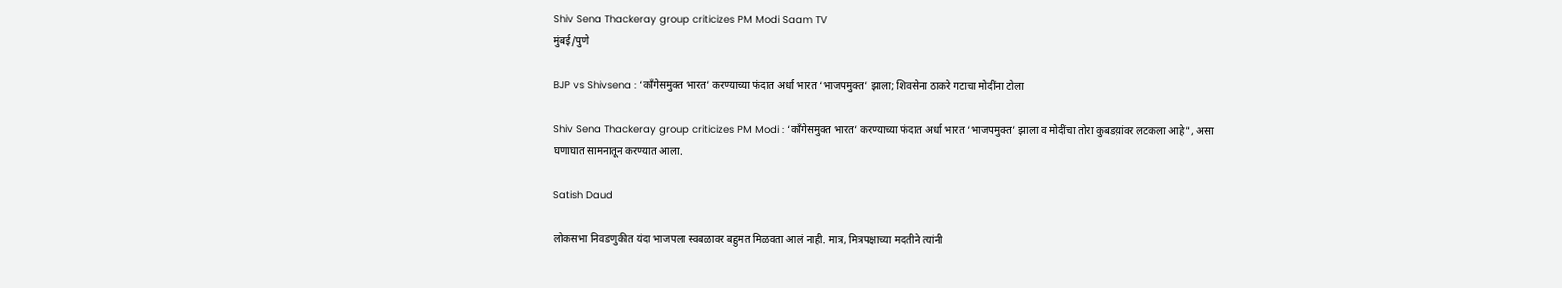Shiv Sena Thackeray group criticizes PM Modi Saam TV
मुंबई/पुणे

BJP vs Shivsena : ‘काँगेसमुक्त भारत’ करण्याच्या फंदात अर्धा भारत ‘भाजपमुक्त’ झाला; शिवसेना ठाकरे गटाचा मोदींना टोला

Shiv Sena Thackeray group criticizes PM Modi : ‘काँगेसमुक्त भारत’ करण्याच्या फंदात अर्धा भारत ‘भाजपमुक्त’ झाला व मोदींचा तोरा कुबडय़ांवर लटकला आहे", असा घणाघात सामनातून करण्यात आला.

Satish Daud

लोकसभा निवडणुकीत यंदा भाजपला स्वबळावर बहुमत मिळवता आलं नाही. मात्र, मित्रपक्षाच्या मदतीने त्यांनी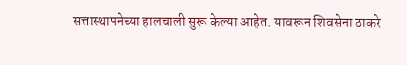सत्तास्थापनेच्या हालचाली सुरू केल्या आहेत. यावरून शिवसेना ठाकरे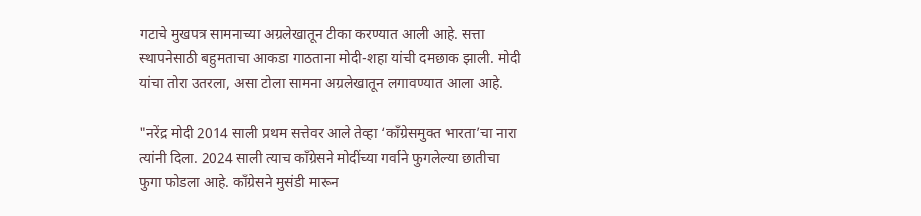गटाचे मुखपत्र सामनाच्या अग्रलेखातून टीका करण्यात आली आहे. सत्ता स्थापनेसाठी बहुमताचा आकडा गाठताना मोदी-शहा यांची दमछाक झाली. मोदी यांचा तोरा उतरला, असा टोला सामना अग्रलेखातून लगावण्यात आला आहे.

"नरेंद्र मोदी 2014 साली प्रथम सत्तेवर आले तेव्हा ‘काँग्रेसमुक्त भारता’चा नारा त्यांनी दिला. 2024 साली त्याच काँग्रेसने मोदींच्या गर्वाने फुगलेल्या छातीचा फुगा फोडला आहे. काँग्रेसने मुसंडी मारून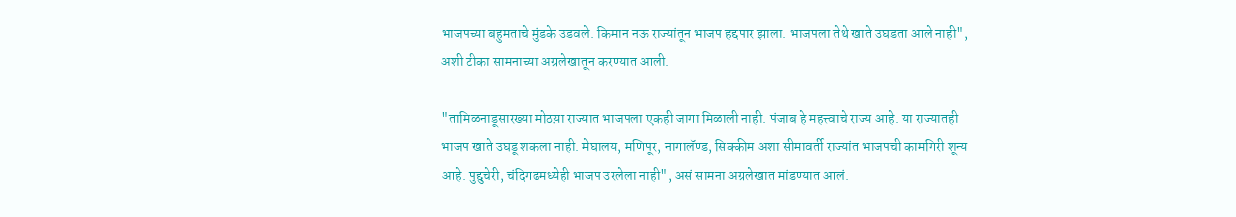भाजपच्या बहुमताचे मुंडके उडवले. किमान नऊ राज्यांतून भाजप हद्दपार झाला. भाजपला तेथे खाते उघडता आले नाही", अशी टीका सामनाच्या अग्रलेखातून करण्यात आली.

"तामिळनाडूसारख्या मोठय़ा राज्यात भाजपला एकही जागा मिळाली नाही. पंजाब हे महत्त्वाचे राज्य आहे. या राज्यातही भाजप खाते उघडू शकला नाही. मेघालय, मणिपूर, नागालॅण्ड, सिक्कीम अशा सीमावर्ती राज्यांत भाजपची कामगिरी शून्य आहे. पुद्दुचेरी, चंदिगढमध्येही भाजप उरलेला नाही", असं सामना अग्रलेखात मांडण्यात आलं.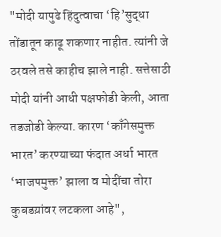"मोदी यापुढे हिंदुत्वाचा ‘हि’सुद्धा तोंडातून काढू शकणार नाहीत. त्यांनी जे ठरवले तसे काहीच झाले नाही. सत्तेसाठी मोदी यांनी आधी पक्षफोडी केली, आता तडजोडी केल्या. कारण ‘काँगेसमुक्त भारत’ करण्याच्या फंदात अर्धा भारत ‘भाजपमुक्त’ झाला व मोदींचा तोरा कुबडय़ांवर लटकला आहे",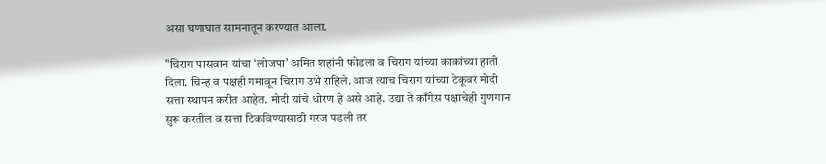असा घणाघात सामनातून करण्यात आला.

"चिराग पासवान यांचा ‘लोजपा’ अमित शहांनी फोडला व चिराग यांच्या काकांच्या हाती दिला. चिन्ह व पक्षही गमावून चिराग उभे राहिले. आज त्याच चिराग यांच्या टेकूवर मोदी सत्ता स्थापन करीत आहेत. मोदी यांचे धोरण हे असे आहे. उद्या ते काँगेस पक्षाचेही गुणगान सुरू करतील व सत्ता टिकविण्यासाठी गरज पडली तर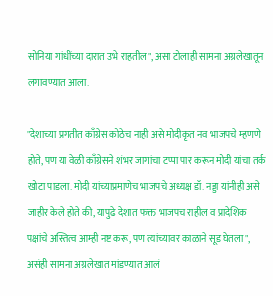सोनिया गांधींच्या दारात उभे राहतील", असा टोलाही सामना अग्रलेखातून लगावण्यात आला.

"देशाच्या प्रगतीत काँग्रेस कोठेच नाही असे मोदीकृत नव भाजपचे म्हणणे होते, पण या वेळी काँग्रेसने शंभर जागांचा टप्पा पार करून मोदी यांचा तर्क खोटा पाडला. मोदी यांच्याप्रमाणेच भाजपचे अध्यक्ष डॉ. नड्डा यांनीही असे जाहीर केले होते की, यापुढे देशात फक्त भाजपच राहील व प्रादेशिक पक्षांचे अस्तित्व आम्ही नष्ट करू, पण त्यांच्यावर काळाने सूड घेतला", असंही सामना अग्रलेखात मांडण्यात आलं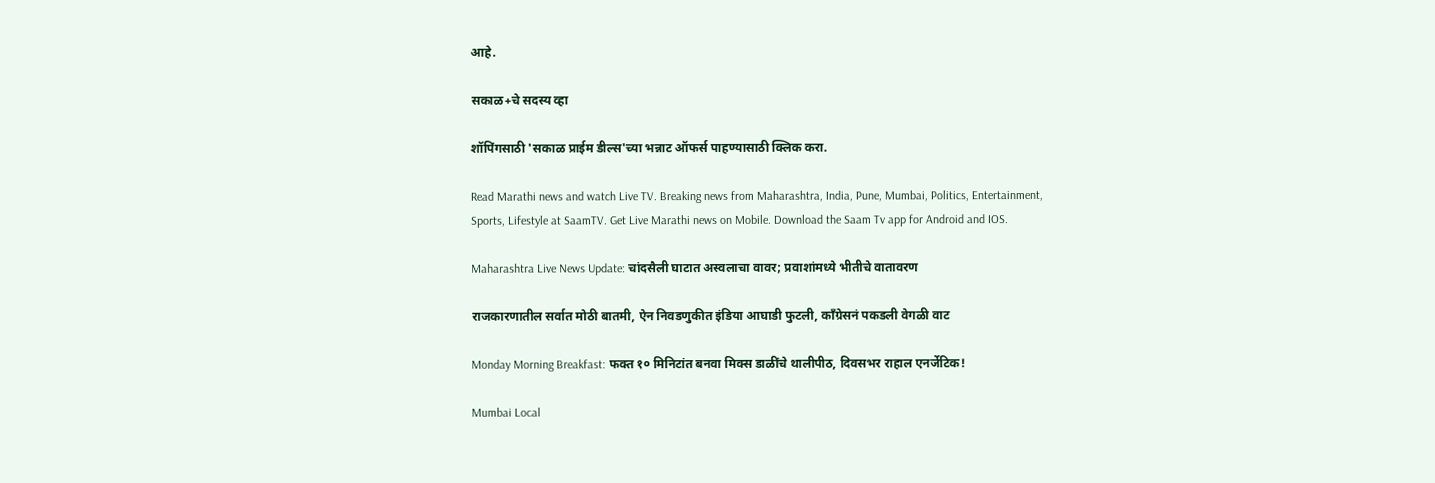आहे.

सकाळ+चे सदस्य व्हा

शॉपिंगसाठी 'सकाळ प्राईम डील्स'च्या भन्नाट ऑफर्स पाहण्यासाठी क्लिक करा.

Read Marathi news and watch Live TV. Breaking news from Maharashtra, India, Pune, Mumbai, Politics, Entertainment, Sports, Lifestyle at SaamTV. Get Live Marathi news on Mobile. Download the Saam Tv app for Android and IOS.

Maharashtra Live News Update: चांदसैली घाटात अस्वलाचा वावर; प्रवाशांमध्ये भीतीचे वातावरण

राजकारणातील सर्वात मोठी बातमी, ऐन निवडणुकीत इंडिया आघाडी फुटली, काँग्रेसनं पकडली वेगळी वाट

Monday Morning Breakfast: फक्त १० मिनिटांत बनवा मिक्स डाळींचे थालीपीठ, दिवसभर राहाल एनर्जेटिक!

Mumbai Local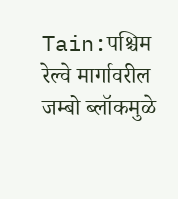Tain:पश्चिम रेल्वे मार्गावरील जम्बो ब्लॉकमुळे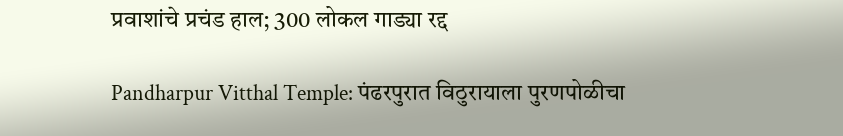प्रवाशांचे प्रचंड हाल; 300 लोकल गाड्या रद्द

Pandharpur Vitthal Temple: पंढरपुरात विठुरायाला पुरणपोळीचा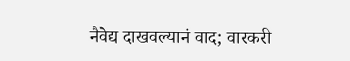नैवेद्य दाखवल्यानं वाद; वारकरी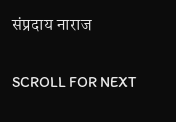संप्रदाय नाराज

SCROLL FOR NEXT